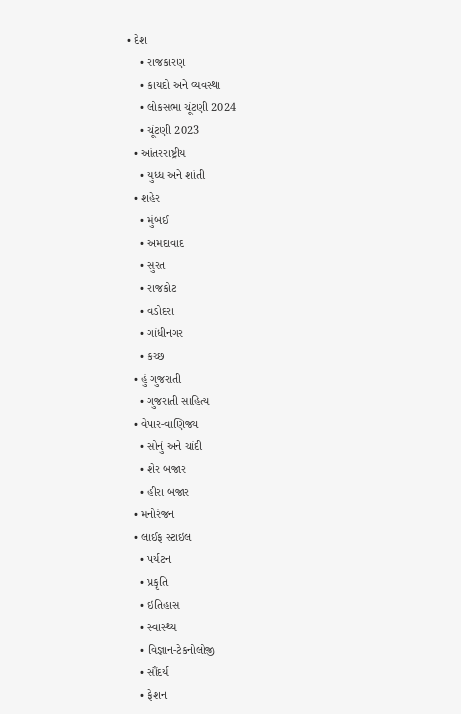• દેશ
    • રાજકારણ
    • કાયદો અને વ્યવસ્થા
    • લોકસભા ચૂંટણી 2024
    • ચૂંટણી 2023
  • આંતરરાષ્ટ્રીય
    • યુધ્ધ અને શાંતી
  • શહેર
    • મુંબઈ
    • અમદાવાદ
    • સુરત
    • રાજકોટ
    • વડોદરા
    • ગાંધીનગર
    • કચ્છ
  • હું ગુજરાતી
    • ગુજરાતી સાહિત્ય
  • વેપાર-વાણિજ્ય
    • સોનું અને ચાંદી
    • શેર બજાર
    • હીરા બજાર
  • મનોરંજન
  • લાઈફ સ્ટાઇલ
    • પર્યટન
    • પ્રકૃતિ
    • ઇતિહાસ
    • સ્વાસ્થ્ય
    • વિજ્ઞાન-ટેકનોલોજી
    • સૌંદર્ય
    • ફેશન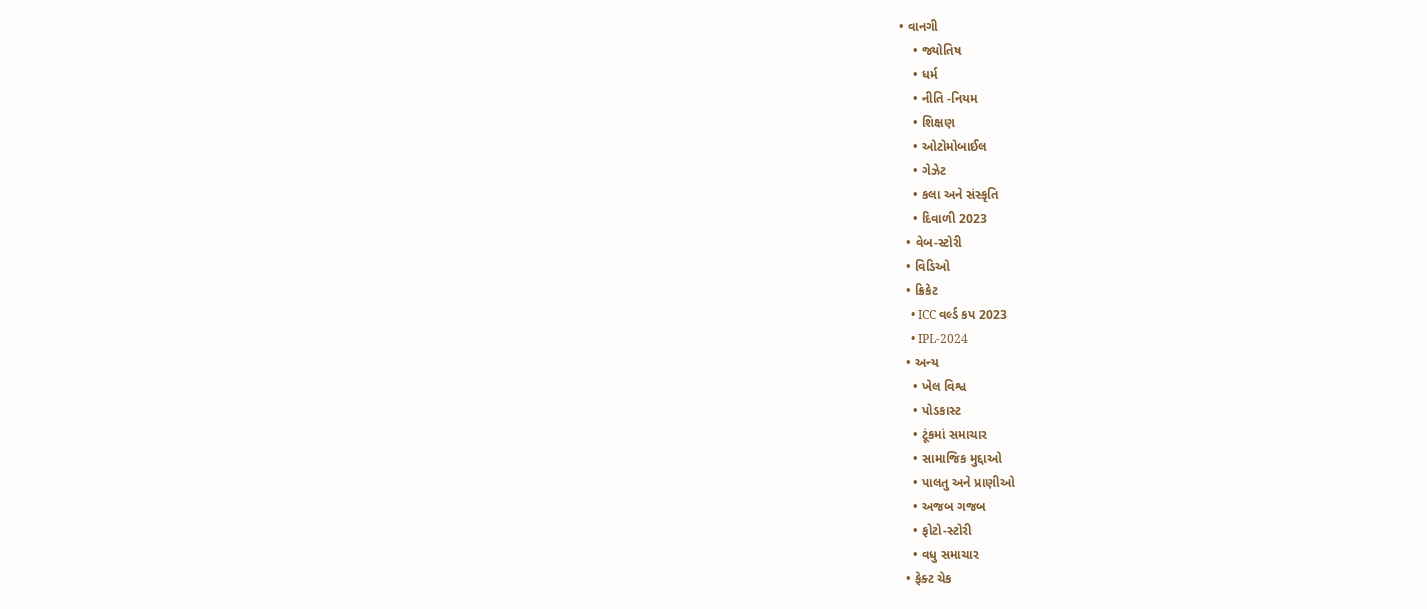• વાનગી
    • જ્યોતિષ
    • ધર્મ
    • નીતિ -નિયમ
    • શિક્ષણ
    • ઓટોમોબાઈલ
    • ગેઝેટ
    • કલા અને સંસ્કૃતિ
    • દિવાળી 2023
  • વેબ-સ્ટોરી
  • વિડિઓ
  • ક્રિકેટ
    • ICC વર્લ્ડ કપ 2023
    • IPL-2024
  • અન્ય
    • ખેલ વિશ્વ
    • પોડકાસ્ટ
    • ટૂંકમાં સમાચાર
    • સામાજિક મુદ્દાઓ
    • પાલતુ અને પ્રાણીઓ
    • અજબ ગજબ
    • ફોટો-સ્ટોરી
    • વધુ સમાચાર
  • ફેક્ટ ચેક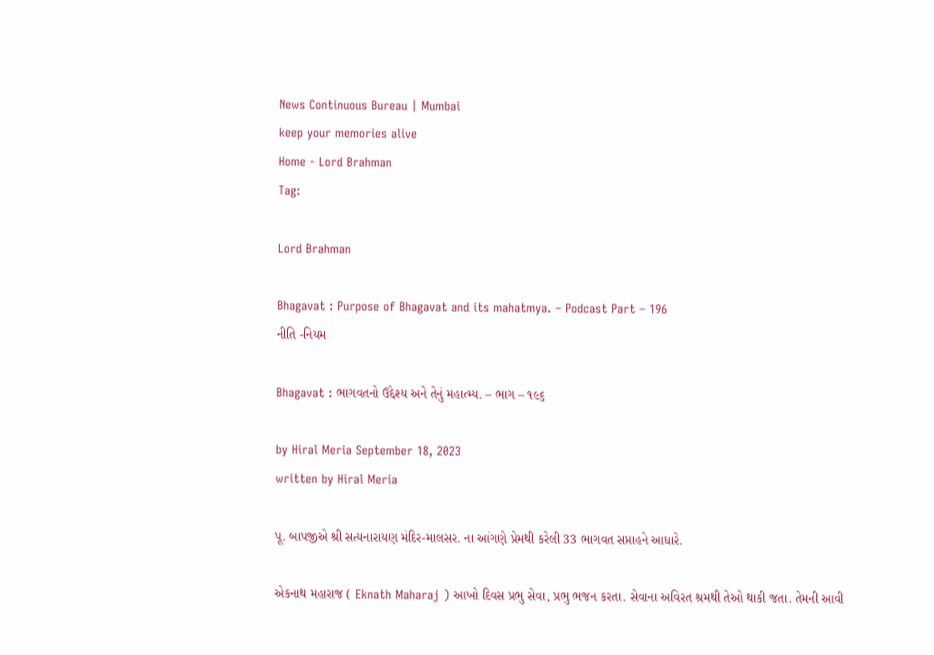News Continuous Bureau | Mumbai
keep your memories alive
Home - Lord Brahman
Tag:

Lord Brahman

Bhagavat : Purpose of Bhagavat and its mahatmya. – Podcast Part – 196
નીતિ -નિયમ

Bhagavat : ભાગવતનો ઉદ્દેશ્ય અને તેનું મહાત્મ્ય. – ભાગ – ૧૯૬

by Hiral Meria September 18, 2023
written by Hiral Meria

પૂ. બાપજીએ શ્રી સત્યનારાયણ મંદિર-માલસર. ના આંગણે પ્રેમથી કરેલી 33 ભાગવત સપ્તાહને આધારે.

એકનાથ મહારાજ ( Eknath Maharaj ) આખો દિવસ પ્રભુ સેવા, પ્રભુ ભજન કરતા. સેવાના અવિરત શ્રમથી તેઓ થાકી જતા. તેમની આવી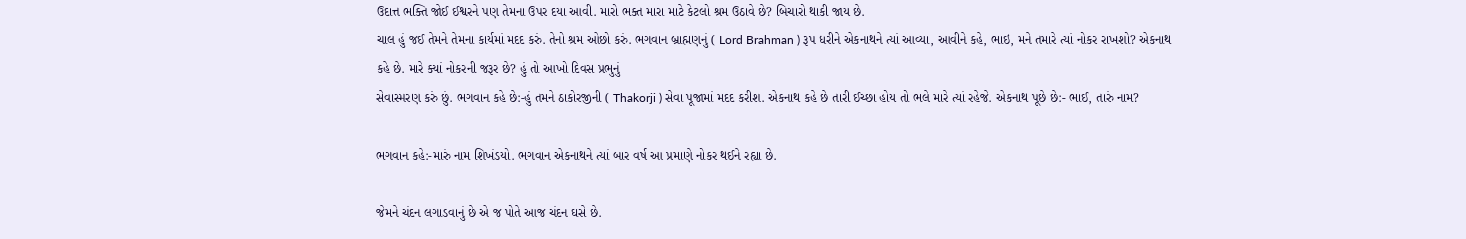ઉદાત્ત ભક્તિ જોઈ ઈશ્વરને પણ તેમના ઉપર દયા આવી. મારો ભક્ત મારા માટે કેટલો શ્રમ ઉઠાવે છે? બિચારો થાકી જાય છે.
ચાલ હું જઈ તેમને તેમના કાર્યમાં મદદ કરું. તેનો શ્રમ ઓછો કરું. ભગવાન બ્રાહ્મણનું ( Lord Brahman ) રૂપ ધરીને એકનાથને ત્યાં આવ્યા, આવીને કહે, ભાઇ, મને તમારે ત્યાં નોકર રાખશો? એકનાથ કહે છે. મારે ક્યાં નોકરની જરૂર છે? હું તો આખો દિવસ પ્રભુનું
સેવાસ્મરણ કરું છું. ભગવાન કહે છે:-હું તમને ઠાકોરજીની ( Thakorji ) સેવા પૂજામાં મદદ કરીશ. એકનાથ કહે છે તારી ઈચ્છા હોય તો ભલે મારે ત્યાં રહેજે. એકનાથ પૂછે છે:- ભાઈ, તારું નામ?

ભગવાન કહે:-મારું નામ શિખંડયો. ભગવાન એકનાથને ત્યાં બાર વર્ષ આ પ્રમાણે નોકર થઈને રહ્યા છે.

જેમને ચંદન લગાડવાનું છે એ જ પોતે આજ ચંદન ઘસે છે.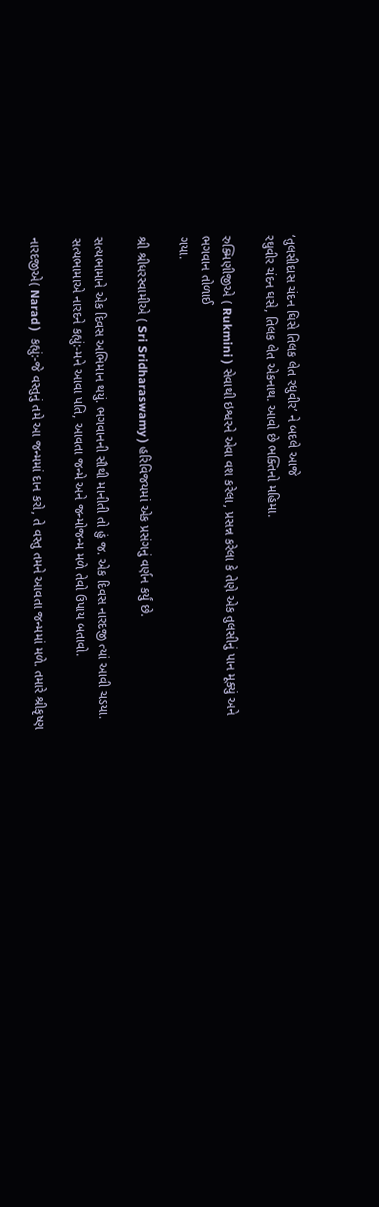‘તુલસીદાસ ચંદન ઘિસે તિલક લેત રધુવીર’ ને બદલે આજે
રઘુવીર ચંદન ઘસે, તિલક લેત એકનાથ. આવો છે ભક્તિનો મહિમા.

રુક્મિણીજીએ ( Rukmini ) સેવાથી ઇશ્વરને એવા વશ કરેલા, પ્રસન્ન કરેલા કે તેણે એક તુલસીનું પાન મૂક્યું અને ભગવાન તોળાઈ
ગયા.

શ્રી શ્રીધરસ્વામીએ ( Sri Sridharaswamy ) હરિવિજયમાં એક પ્રસંગનું વર્ણન કર્યું છે.

સત્યભામાને એક દિવસ અભિમાન થયું. ભગવાનની સૌથી માનીતી તો હું જ. એક દિવસ નારદજી ત્યાં આવી ચડયા.
સત્યભામાએ નારદને કહ્યું:-મને આવા પતિ, આવતા જન્મે અને જન્મોજન્મ મળે તેવો ઉપાય બતાવો.

નારદજીએ( Narad )  કહ્યું:-જે વસ્તુનું તમે આ જન્મમાં દાન કરો, તે વસ્તુ તમને આવતા જન્મમાં મળે. તમારે શ્રીકૃષ્ણ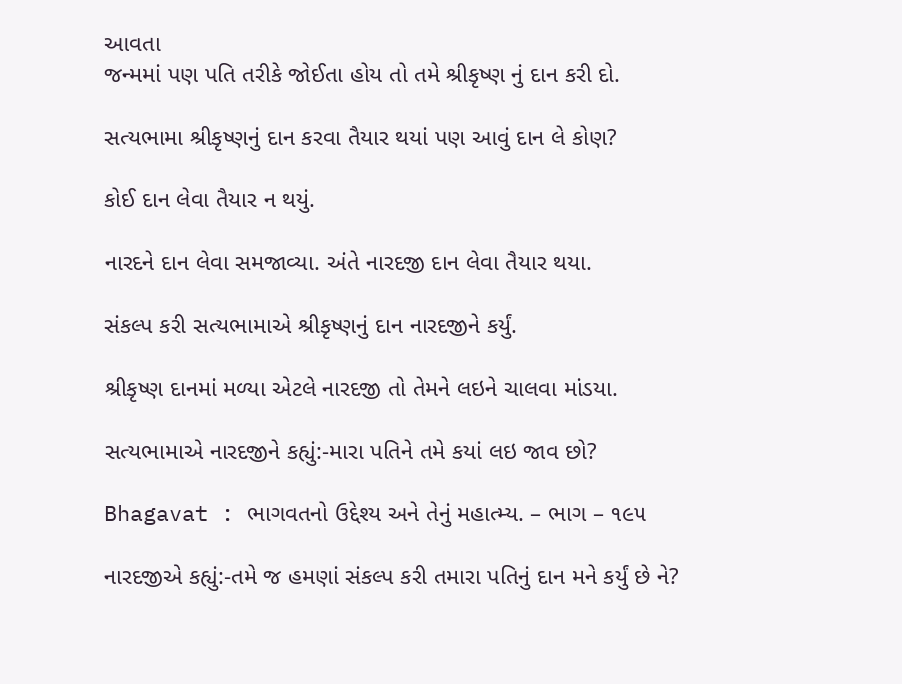આવતા
જન્મમાં પણ પતિ તરીકે જોઈતા હોય તો તમે શ્રીકૃષ્ણ નું દાન કરી દો.

સત્યભામા શ્રીકૃષ્ણનું દાન કરવા તૈયાર થયાં પણ આવું દાન લે કોણ?

કોઈ દાન લેવા તૈયાર ન થયું.

નારદને દાન લેવા સમજાવ્યા. અંતે નારદજી દાન લેવા તૈયાર થયા.

સંકલ્પ કરી સત્યભામાએ શ્રીકૃષ્ણનું દાન નારદજીને કર્યું.

શ્રીકૃષ્ણ દાનમાં મળ્યા એટલે નારદજી તો તેમને લઇને ચાલવા માંડયા.

સત્યભામાએ નારદજીને કહ્યું:-મારા પતિને તમે કયાં લઇ જાવ છો?

Bhagavat : ભાગવતનો ઉદ્દેશ્ય અને તેનું મહાત્મ્ય. – ભાગ – ૧૯૫

નારદજીએ કહ્યું:-તમે જ હમણાં સંકલ્પ કરી તમારા પતિનું દાન મને કર્યું છે ને?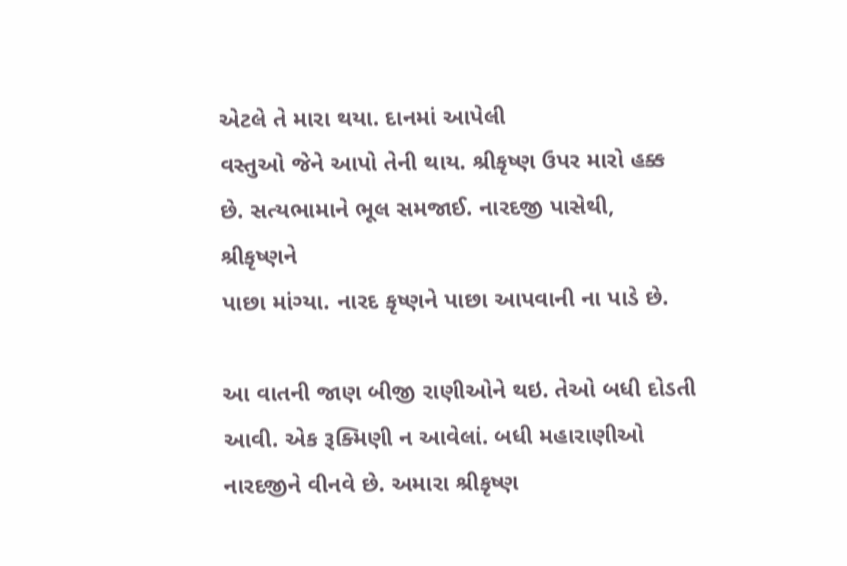એટલે તે મારા થયા. દાનમાં આપેલી
વસ્તુઓ જેને આપો તેની થાય. શ્રીકૃષ્ણ ઉપર મારો હક્ક છે. સત્યભામાને ભૂલ સમજાઈ. નારદજી પાસેથી, શ્રીકૃષ્ણને
પાછા માંગ્યા. નારદ કૃષ્ણને પાછા આપવાની ના પાડે છે.

આ વાતની જાણ બીજી રાણીઓને થઇ. તેઓ બધી દોડતી આવી. એક રૂક્મિણી ન આવેલાં. બધી મહારાણીઓ
નારદજીને વીનવે છે. અમારા શ્રીકૃષ્ણ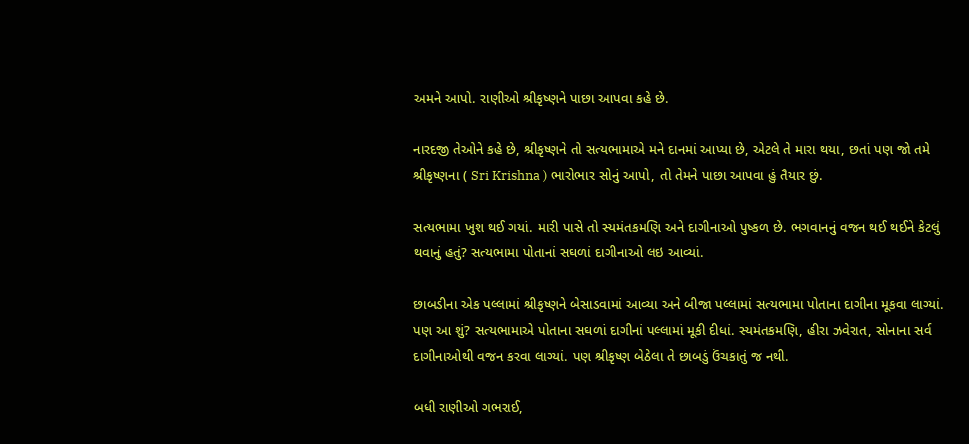અમને આપો. રાણીઓ શ્રીકૃષ્ણને પાછા આપવા કહે છે.

નારદજી તેઓને કહે છે, શ્રીકૃષ્ણને તો સત્યભામાએ મને દાનમાં આપ્યા છે, એટલે તે મારા થયા, છતાં પણ જો તમે
શ્રીકૃષ્ણના ( Sri Krishna ) ભારોભાર સોનું આપો, તો તેમને પાછા આપવા હું તૈયાર છું.

સત્યભામા ખુશ થઈ ગયાં. મારી પાસે તો સ્યમંતકમણિ અને દાગીનાઓ પુષ્કળ છે. ભગવાનનું વજન થઈ થઈને કેટલું
થવાનું હતું? સત્યભામા પોતાનાં સઘળાં દાગીનાઓ લઇ આવ્યાં.

છાબડીના એક પલ્લામાં શ્રીકૃષ્ણને બેસાડવામાં આવ્યા અને બીજા પલ્લામાં સત્યભામા પોતાના દાગીના મૂકવા લાગ્યાં.
પણ આ શું? સત્યભામાએ પોતાના સઘળાં દાગીનાં પલ્લામાં મૂકી દીધાં. સ્યમંતકમણિ, હીરા ઝવેરાત, સોનાના સર્વ
દાગીનાઓથી વજન કરવા લાગ્યાં. પણ શ્રીકૃષ્ણ બેઠેલા તે છાબડું ઉંચકાતું જ નથી.

બધી રાણીઓ ગભરાઈ,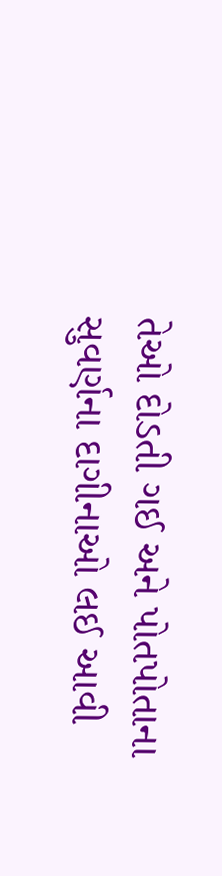તેઓ દોડતી ગઈ અને પોતપોતાના સુવર્ણના દાગીનાઓ લઈ આવી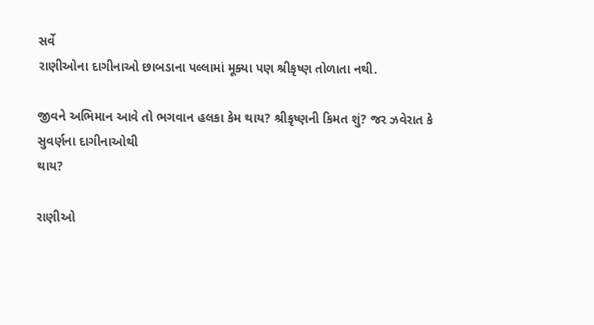સર્વે
રાણીઓના દાગીનાઓ છાબડાના પલ્લામાં મૂક્યા પણ શ્રીકૃષ્ણ તોળાતા નથી.

જીવને અભિમાન આવે તો ભગવાન હલકા કેમ થાય? શ્રીકૃષ્ણની કિમત શું? જર ઝવેરાત કે સુવર્ણના દાગીનાઓથી
થાય?

રાણીઓ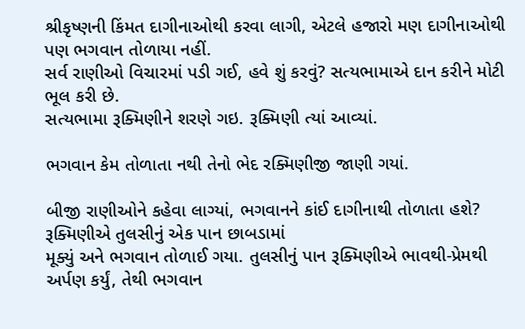શ્રીકૃષ્ણની કિંમત દાગીનાઓથી કરવા લાગી, એટલે હજારો મણ દાગીનાઓથી પણ ભગવાન તોળાયા નહીં.
સર્વ રાણીઓ વિચારમાં પડી ગઈ, હવે શું કરવું? સત્યભામાએ દાન કરીને મોટી ભૂલ કરી છે.
સત્યભામા રૂક્મિણીને શરણે ગઇ. રૂક્મિણી ત્યાં આવ્યાં.

ભગવાન કેમ તોળાતા નથી તેનો ભેદ રક્મિણીજી જાણી ગયાં.

બીજી રાણીઓને કહેવા લાગ્યાં, ભગવાનને કાંઈ દાગીનાથી તોળાતા હશે? રૂક્મિણીએ તુલસીનું એક પાન છાબડામાં
મૂક્યું અને ભગવાન તોળાઈ ગયા. તુલસીનું પાન રૂક્મિણીએ ભાવથી-પ્રેમથી અર્પણ કર્યું, તેથી ભગવાન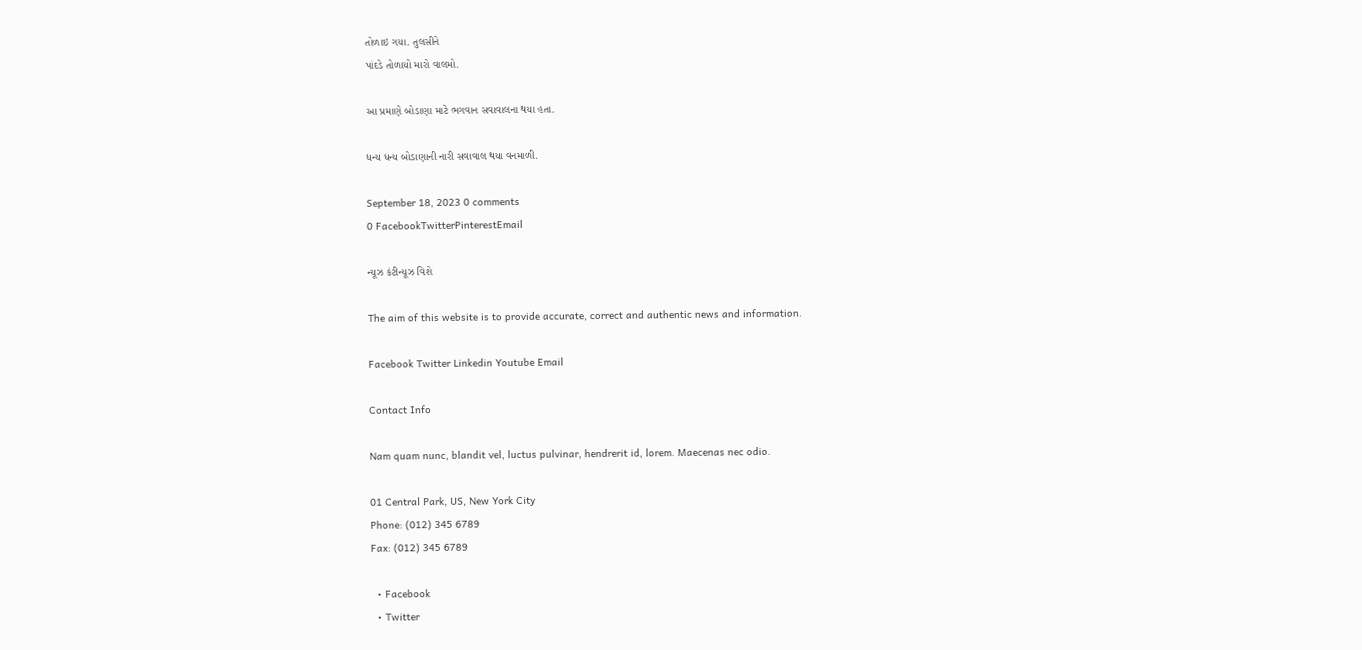તોળાઇ ગયા. તુલસીને
પાંદડે તોળાયો મારો વાલમો.

આ પ્રમાણે બોડાણા માટે ભગવાન સવાવાલના થયા હતા.

ધન્ય ધન્ય બોડાણાની નારી સવાવાલ થયા વનમાળી.

September 18, 2023 0 comments
0 FacebookTwitterPinterestEmail

ન્યૂઝ કંટીન્યૂઝ વિશે

The aim of this website is to provide accurate, correct and authentic news and information.

Facebook Twitter Linkedin Youtube Email

Contact Info

Nam quam nunc, blandit vel, luctus pulvinar, hendrerit id, lorem. Maecenas nec odio.

01 Central Park, US, New York City
Phone: (012) 345 6789
Fax: (012) 345 6789

  • Facebook
  • Twitter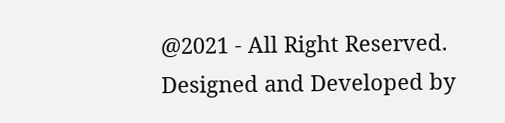@2021 - All Right Reserved. Designed and Developed by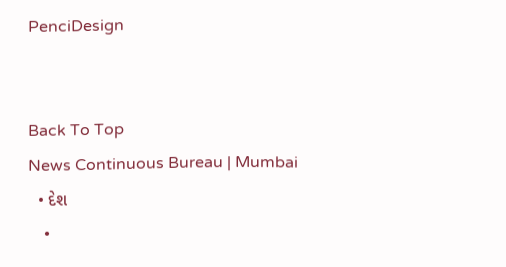PenciDesign


Back To Top
News Continuous Bureau | Mumbai
  • દેશ
    •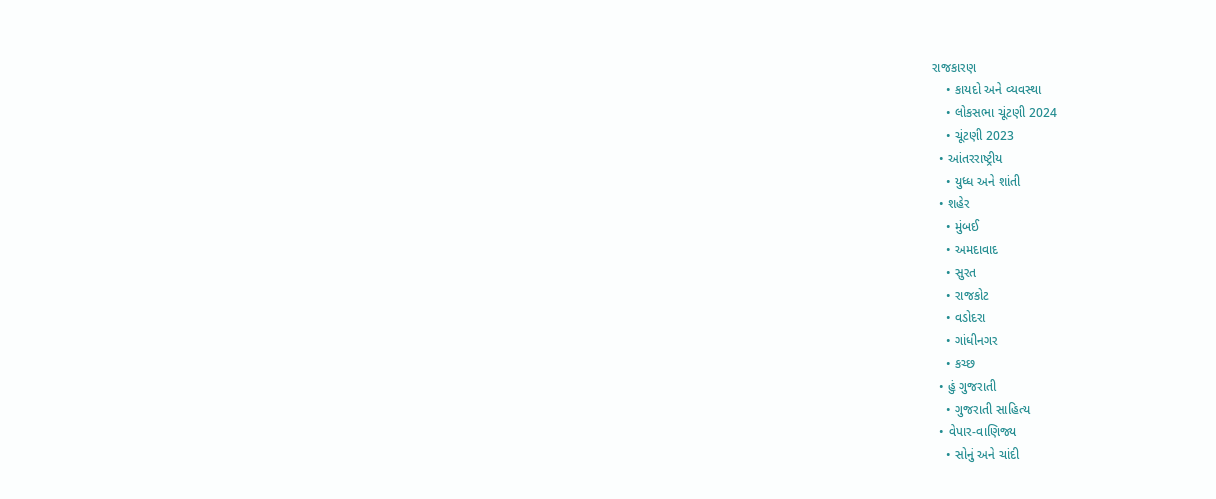રાજકારણ
    • કાયદો અને વ્યવસ્થા
    • લોકસભા ચૂંટણી 2024
    • ચૂંટણી 2023
  • આંતરરાષ્ટ્રીય
    • યુધ્ધ અને શાંતી
  • શહેર
    • મુંબઈ
    • અમદાવાદ
    • સુરત
    • રાજકોટ
    • વડોદરા
    • ગાંધીનગર
    • કચ્છ
  • હું ગુજરાતી
    • ગુજરાતી સાહિત્ય
  • વેપાર-વાણિજ્ય
    • સોનું અને ચાંદી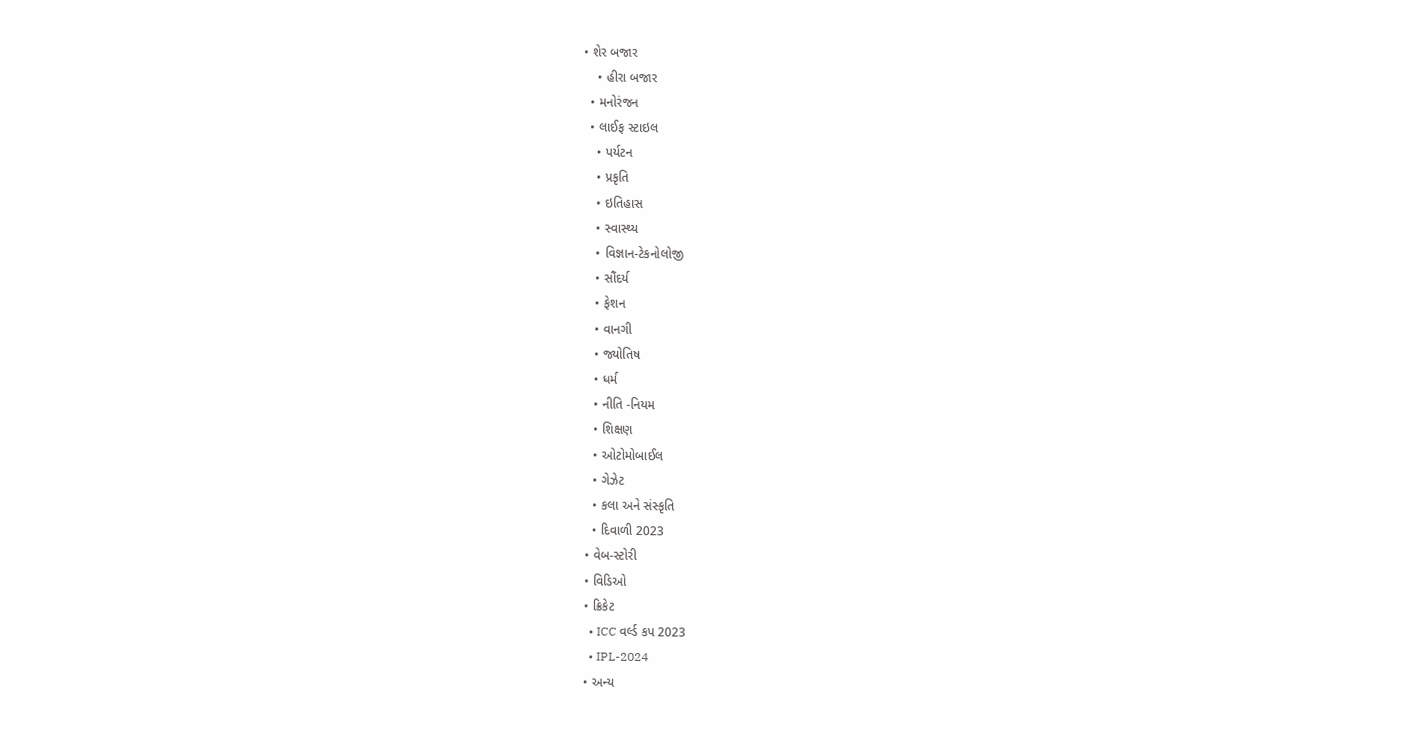• શેર બજાર
    • હીરા બજાર
  • મનોરંજન
  • લાઈફ સ્ટાઇલ
    • પર્યટન
    • પ્રકૃતિ
    • ઇતિહાસ
    • સ્વાસ્થ્ય
    • વિજ્ઞાન-ટેકનોલોજી
    • સૌંદર્ય
    • ફેશન
    • વાનગી
    • જ્યોતિષ
    • ધર્મ
    • નીતિ -નિયમ
    • શિક્ષણ
    • ઓટોમોબાઈલ
    • ગેઝેટ
    • કલા અને સંસ્કૃતિ
    • દિવાળી 2023
  • વેબ-સ્ટોરી
  • વિડિઓ
  • ક્રિકેટ
    • ICC વર્લ્ડ કપ 2023
    • IPL-2024
  • અન્ય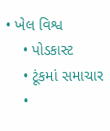• ખેલ વિશ્વ
    • પોડકાસ્ટ
    • ટૂંકમાં સમાચાર
    •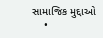સામાજિક મુદ્દાઓ
    •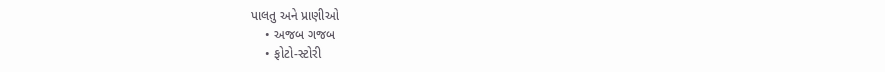પાલતુ અને પ્રાણીઓ
    • અજબ ગજબ
    • ફોટો-સ્ટોરી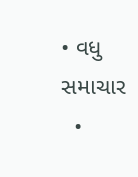• વધુ સમાચાર
  •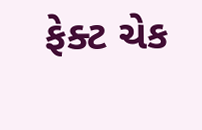ફેક્ટ ચેક